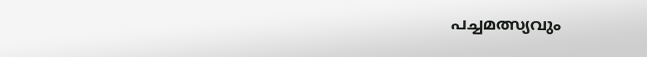പച്ചമത്സ്യവും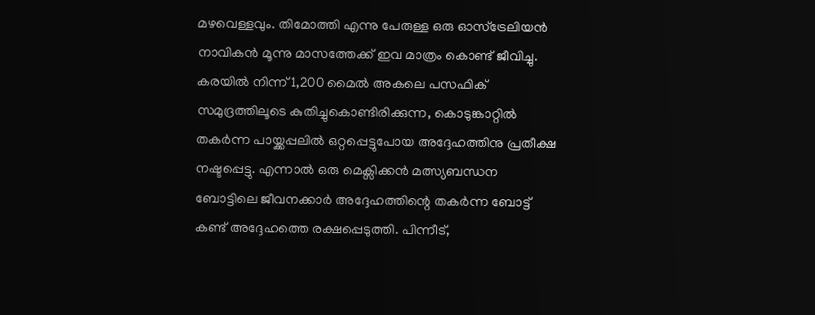മഴവെള്ളവും. തിമോത്തി എന്നു പേരുള്ള ഒരു ഓസ്ട്രേലിയൻ നാവികൻ മൂന്നു മാസത്തേക്ക് ഇവ മാത്രം കൊണ്ട് ജീവിച്ചു. കരയിൽ നിന്ന് 1,200 മൈൽ അകലെ പസഫിക് സമുദ്രത്തിലൂടെ കുതിച്ചുകൊണ്ടിരിക്കുന്ന, കൊടുങ്കാറ്റിൽ തകർന്ന പായ്ക്കപ്പലിൽ ഒറ്റപ്പെട്ടുപോയ അദ്ദേഹത്തിനു പ്രതീക്ഷ നഷ്ടപ്പെട്ടു. എന്നാൽ ഒരു മെക്സിക്കൻ മത്സ്യബന്ധന ബോട്ടിലെ ജീവനക്കാർ അദ്ദേഹത്തിന്റെ തകർന്ന ബോട്ട് കണ്ട് അദ്ദേഹത്തെ രക്ഷപ്പെടുത്തി. പിന്നീട്,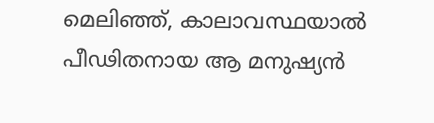മെലിഞ്ഞ്, കാലാവസ്ഥയാൽ പീഢിതനായ ആ മനുഷ്യൻ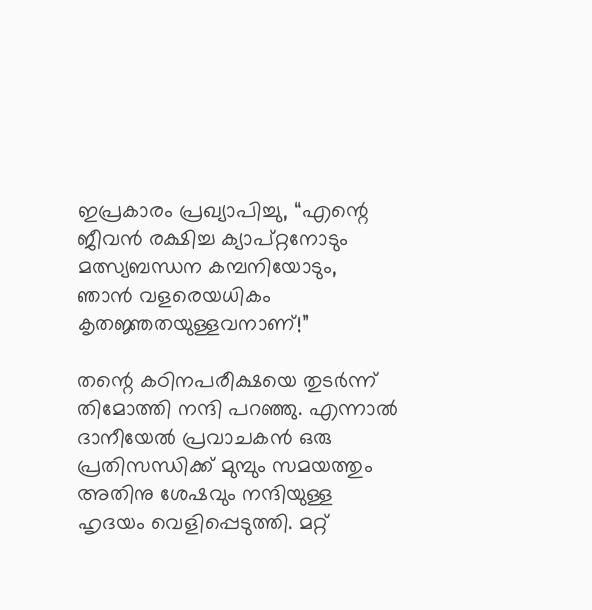ഇപ്രകാരം പ്രഖ്യാപിച്ചു, “എന്റെ ജീവൻ രക്ഷിച്ച ക്യാപ്റ്റനോടും മത്സ്യബന്ധന കമ്പനിയോടും, ഞാൻ വളരെയധികം കൃതജ്ഞതയുള്ളവനാണ്!”

തന്റെ കഠിനപരീക്ഷയെ തുടർന്ന് തിമോത്തി നന്ദി പറഞ്ഞു. എന്നാൽ ദാനീയേൽ പ്രവാചകൻ ഒരു പ്രതിസന്ധിക്ക് മുമ്പും സമയത്തും അതിനു ശേഷവും നന്ദിയുള്ള ഹൃദയം വെളിപ്പെടുത്തി. മറ്റ്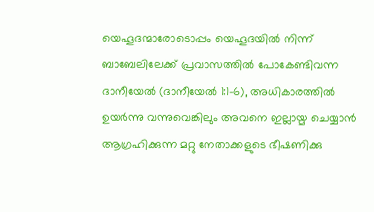യെഹൂദന്മാരോടൊപ്പം യെഹൂദയിൽ നിന്ന് ബാബേലിലേക്ക് പ്രവാസത്തിൽ പോകേണ്ടിവന്ന ദാനീയേൽ (ദാനീയേൽ 1:1-6), അധികാരത്തിൽ ഉയർന്നു വന്നുവെങ്കിലും അവനെ ഇല്ലായ്മ ചെയ്യാൻ ആഗ്രഹിക്കുന്ന മറ്റു നേതാക്കളുടെ ഭീഷണിക്കു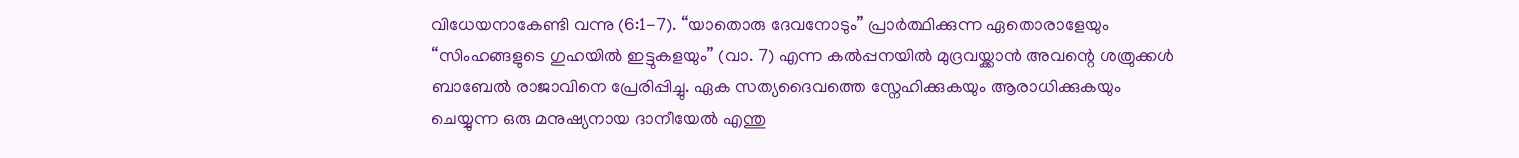വിധേയനാകേണ്ടി വന്നു (6:1-7). “യാതൊരു ദേവനോടും” പ്രാർത്ഥിക്കുന്ന ഏതൊരാളേയും “സിംഹങ്ങളുടെ ഗുഹയിൽ ഇട്ടുകളയും” (വാ. 7) എന്ന കൽപ്പനയിൽ മുദ്രവയ്ക്കാൻ അവന്റെ ശത്രുക്കൾ ബാബേൽ രാജാവിനെ പ്രേരിപ്പിച്ചു. ഏക സത്യദൈവത്തെ സ്നേഹിക്കുകയും ആരാധിക്കുകയും ചെയ്യുന്ന ഒരു മനുഷ്യനായ ദാനീയേൽ എന്തു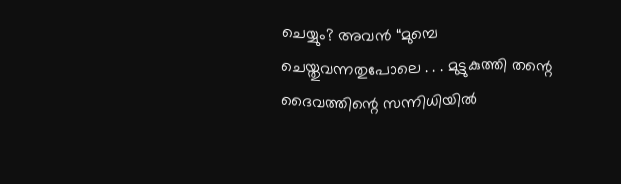ചെയ്യും? അവൻ “മുമ്പെ ചെയ്തുവന്നതുപോലെ . . . മുട്ടുകുത്തി തന്റെ ദൈവത്തിന്റെ സന്നിധിയിൽ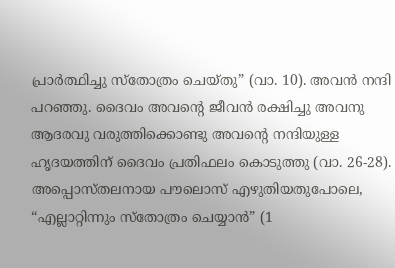പ്രാർത്ഥിച്ചു സ്തോത്രം ചെയ്തു” (വാ. 10). അവൻ നന്ദി പറഞ്ഞു. ദൈവം അവന്റെ ജീവൻ രക്ഷിച്ചു അവനു ആദരവു വരുത്തിക്കൊണ്ടു അവന്റെ നന്ദിയുള്ള ഹൃദയത്തിന് ദൈവം പ്രതിഫലം കൊടുത്തു (വാ. 26-28). അപ്പൊസ്തലനായ പൗലൊസ് എഴുതിയതുപോലെ, “എല്ലാറ്റിന്നും സ്തോത്രം ചെയ്യാൻ” (1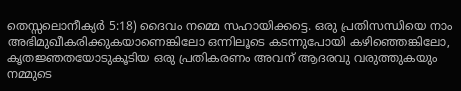തെസ്സലൊനീക്യർ 5:18) ദൈവം നമ്മെ സഹായിക്കട്ടെ. ഒരു പ്രതിസന്ധിയെ നാം അഭിമുഖീകരിക്കുകയാണെങ്കിലോ ഒന്നിലൂടെ കടന്നുപോയി കഴിഞ്ഞെങ്കിലോ, കൃതജ്ഞതയോടുകൂടിയ ഒരു പ്രതികരണം അവന് ആദരവു വരുത്തുകയും നമ്മുടെ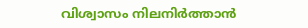വിശ്വാസം നിലനിർത്താൻ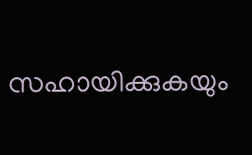സഹായിക്കുകയും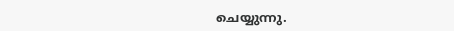ചെയ്യുന്നു.